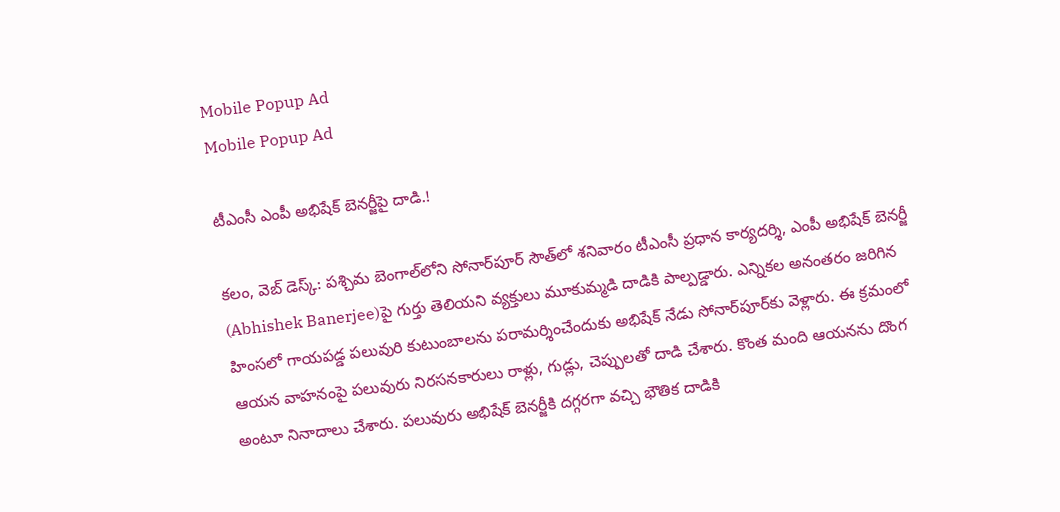Mobile Popup Ad
Mobile Popup Ad

టీఎంసీ ఎంపీ అభిషేక్ బెనర్జీపై దాడి.!

క‌లం, వెబ్ డెస్క్: ప‌శ్చిమ బెంగాల్‌లోని సోనార్‌పూర్ సౌత్‌లో శ‌నివారం టీఎంసీ ప్ర‌ధాన కార్య‌ద‌ర్శి, ఎంపీ అభిషేక్ బెన‌ర్జీ (Abhishek Banerjee)పై గుర్తు తెలియ‌ని వ్య‌క్తులు మూకుమ్మ‌డి దాడికి పాల్ప‌డ్డారు. ఎన్నిక‌ల అనంత‌రం జ‌రిగిన హింస‌లో గాయ‌ప‌డ్డ ప‌లువురి కుటుంబాల‌ను ప‌రామ‌ర్శించేందుకు అభిషేక్ నేడు సోనార్‌పూర్‌కు వెళ్లారు. ఈ క్ర‌మంలో ఆయ‌న వాహ‌నంపై ప‌లువురు నిర‌స‌న‌కారులు రాళ్లు, గుడ్లు, చెప్పుల‌తో దాడి చేశారు. కొంత మంది ఆయ‌న‌ను దొంగ అంటూ నినాదాలు చేశారు. ప‌లువురు అభిషేక్ బెన‌ర్జీకి ద‌గ్గ‌ర‌గా వ‌చ్చి భౌతిక దాడికి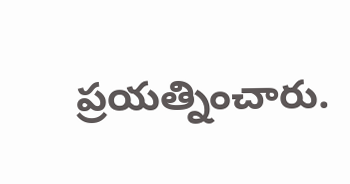ప్ర‌య‌త్నించారు.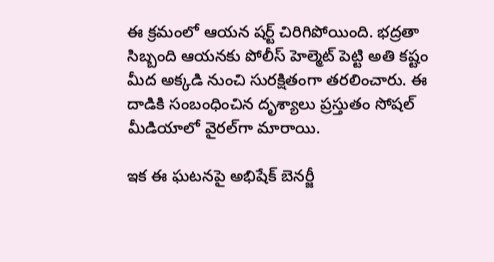ఈ క్ర‌మంలో ఆయ‌న ష‌ర్ట్ చిరిగిపోయింది. భ‌ద్ర‌తా సిబ్బంది ఆయ‌న‌కు పోలీస్ హెల్మెట్ పెట్టి అతి క‌ష్టం మీద అక్క‌డి నుంచి సుర‌క్షితంగా త‌ర‌లించారు. ఈ దాడికి సంబంధించిన దృశ్యాలు ప్రస్తుతం సోషల్ మీడియాలో వైరల్‌గా మారాయి.

ఇక ఈ ఘ‌ట‌న‌పై అభిషేక్ బెన‌ర్జీ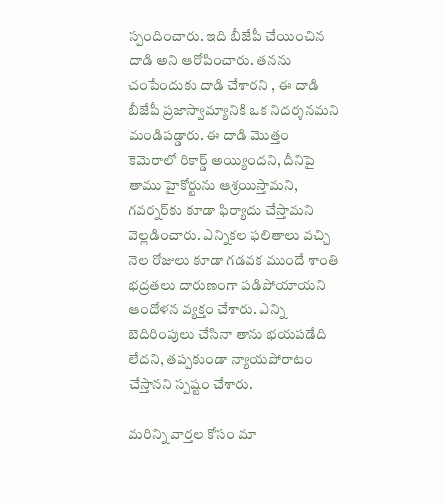స్పందించారు. ఇది బీజేపీ చేయించిన దాడి అని ఆరోపించారు. త‌న‌ను చంపేందుకు దాడి చేశార‌ని , ఈ దాడి బీజేపీ ప్ర‌జాస్వామ్యానికి ఒక నిద‌ర్శ‌న‌మ‌ని మండిప‌డ్డారు. ఈ దాడి మొత్తం కెమెరాలో రికార్డ్ అయ్యింద‌ని, దీనిపై తాము హైకోర్టును ఆశ్ర‌యిస్తామ‌ని, గ‌వ‌ర్న‌ర్‌కు కూడా ఫిర్యాదు చేస్తామ‌ని వెల్ల‌డించారు. ఎన్నిక‌ల ఫ‌లితాలు వ‌చ్చి నెల రోజులు కూడా గ‌డ‌వ‌క ముందే శాంతి భ‌ద్ర‌త‌లు దారుణంగా ప‌డిపోయాయ‌ని ఆందోళ‌న వ్య‌క్తం చేశారు. ఎన్ని బెదిరింపులు చేసినా తాను భ‌య‌ప‌డేది లేద‌ని, త‌ప్ప‌కుండా న్యాయ‌పోరాటం చేస్తాన‌ని స్ప‌ష్టం చేశారు.

మ‌రిన్ని వార్త‌ల కోసం మా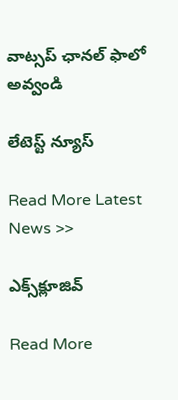వాట్స‌ప్ ఛాన‌ల్ ఫాలో అవ్వండి

లేటెస్ట్ న్యూస్‌

Read More Latest News >>

ఎక్స్‌క్లూజివ్‌

Read More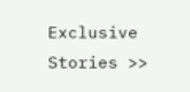Exclusive Stories >>